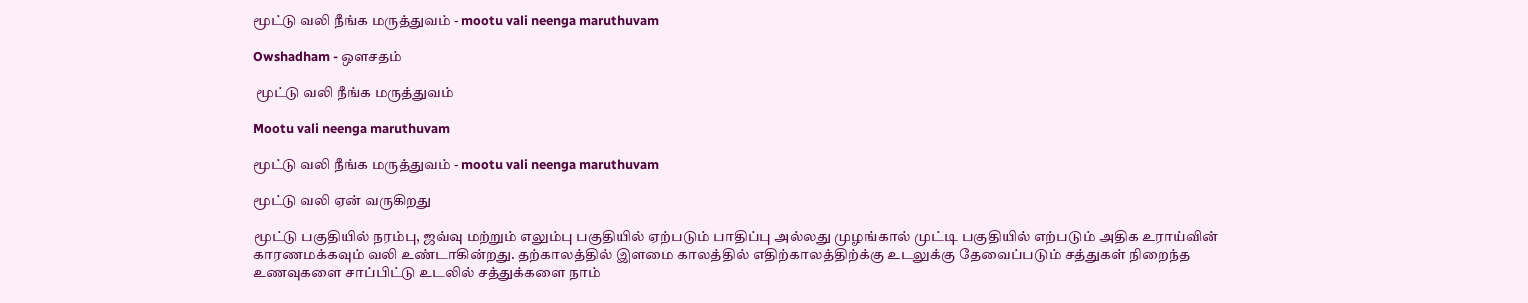மூட்டு வலி நீங்க மருத்துவம் - mootu vali neenga maruthuvam

Owshadham - ஒளசதம்

 மூட்டு வலி நீங்க மருத்துவம்

Mootu vali neenga maruthuvam

மூட்டு வலி நீங்க மருத்துவம் - mootu vali neenga maruthuvam

மூட்டு வலி ஏன் வருகிறது

மூட்டு பகுதியில் நரம்பு, ஜவ்வு மற்றும் எலும்பு பகுதியில் ஏற்படும் பாதிப்பு அல்லது முழங்கால் முட்டி பகுதியில் எற்படும் அதிக உராய்வின் காரணமக்கவும் வலி உண்டாகின்றது. தற்காலத்தில் இளமை காலத்தில் எதிற்காலத்திற்க்கு உடலுக்கு தேவைப்படும் சத்துகள் நிறைந்த உணவுகளை சாப்பிட்டு உடலில் சத்துக்களை நாம்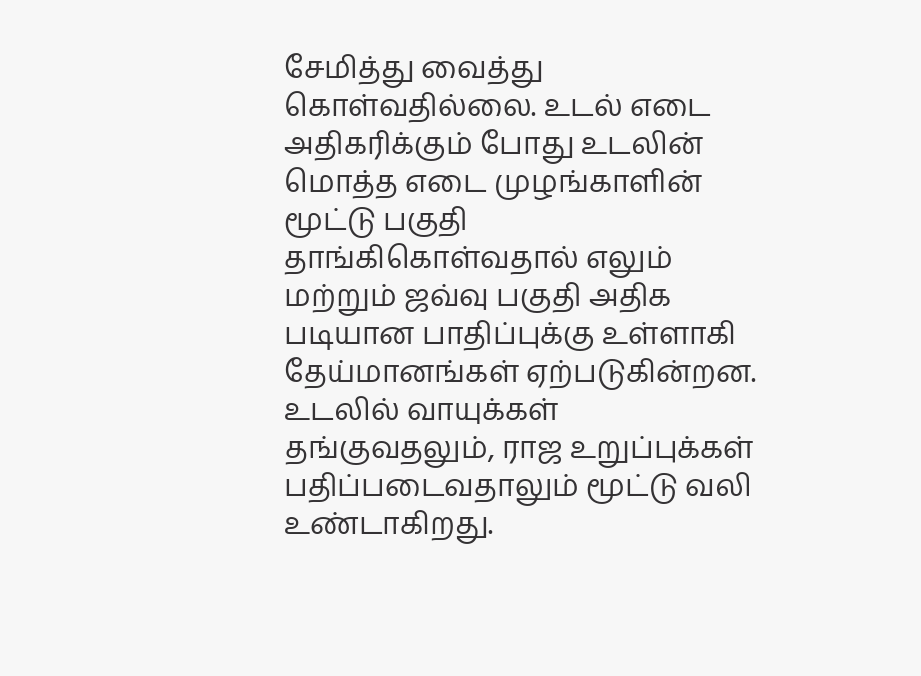சேமித்து வைத்து கொள்வதில்லை. உடல் எடை அதிகரிக்கும் போது உடலின் மொத்த எடை முழங்காளின் மூட்டு பகுதி தாங்கிகொள்வதால் எலும் மற்றும் ஜவ்வு பகுதி அதிக படியான பாதிப்புக்கு உள்ளாகி தேய்மானங்கள் ஏற்படுகின்றன. உடலில் வாயுக்கள் தங்குவதலும், ராஜ உறுப்புக்கள் பதிப்படைவதாலும் மூட்டு வலி உண்டாகிறது.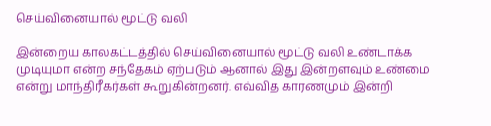செய்வினையால் மூட்டு வலி

இன்றைய காலகட்டத்தில் செய்வினையால் மூட்டு வலி உண்டாக்க முடியுமா என்ற சந்தேகம் ஏற்படும் ஆனால் இது இன்றளவும் உண்மை என்று மாந்திரீகர்கள் கூறுகின்றனர். எவ்வித காரணமும் இன்றி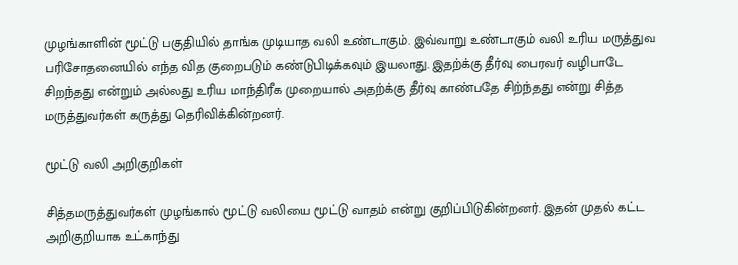முழங்காளின் மூட்டு பகுதியில் தாங்க முடியாத வலி உண்டாகும். இவ்வாறு உண்டாகும் வலி உரிய மருத்துவ பரிசோதனையில் எந்த வித குறைபடும் கண்டுபிடிக்கவும் இயலாது. இதற்க்கு தீர்வு பைரவர் வழிபாடே சிறந்தது என்றும் அல்லது உரிய மாந்திரீக முறையால் அதற்க்கு தீர்வு காண்பதே சிற்ந்தது என்று சித்த மருத்துவர்கள் கருத்து தெரிவிக்கின்றனர்.

மூட்டு வலி அறிகுறிகள்

சித்தமருத்துவர்கள் முழங்கால் மூட்டு வலியை மூட்டு வாதம் என்று குறிப்பிடுகின்றனர். இதன் முதல் கட்ட அறிகுறியாக உட்காந்து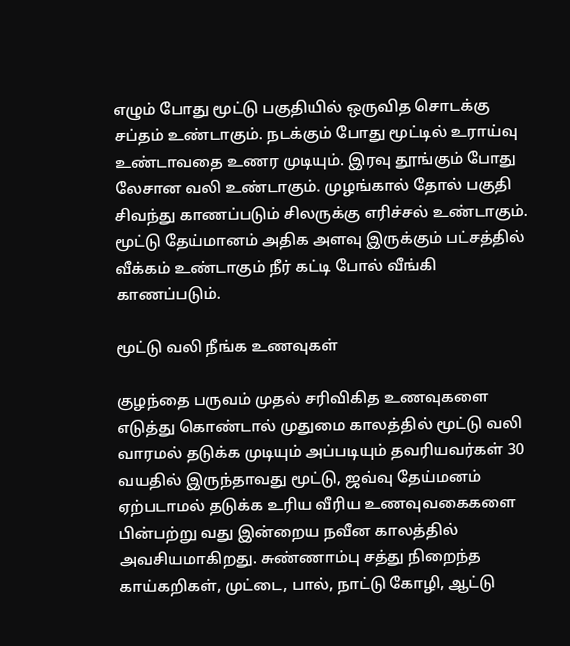எழும் போது மூட்டு பகுதியில் ஒருவித சொடக்கு சப்தம் உண்டாகும். நடக்கும் போது மூட்டில் உராய்வு உண்டாவதை உணர முடியும். இரவு தூங்கும் போது லேசான வலி உண்டாகும். முழங்கால் தோல் பகுதி சிவந்து காணப்படும் சிலருக்கு எரிச்சல் உண்டாகும். மூட்டு தேய்மானம் அதிக அளவு இருக்கும் பட்சத்தில் வீக்கம் உண்டாகும் நீர் கட்டி போல் வீங்கி காணப்படும்.

மூட்டு வலி நீங்க உணவுகள்

குழந்தை பருவம் முதல் சரிவிகித உணவுகளை எடுத்து கொண்டால் முதுமை காலத்தில் மூட்டு வலி வாரமல் தடுக்க முடியும் அப்படியும் தவரியவர்கள் 30 வயதில் இருந்தாவது மூட்டு, ஜவ்வு தேய்மனம் ஏற்படாமல் தடுக்க உரிய வீரிய உணவுவகைகளை பின்பற்று வது இன்றைய நவீன காலத்தில் அவசியமாகிறது. சுண்ணாம்பு சத்து நிறைந்த காய்கறிகள், முட்டை, பால், நாட்டு கோழி, ஆட்டு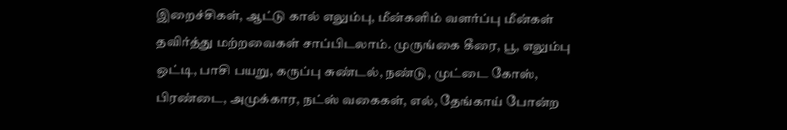இறைச்சிகள், ஆட்டு கால் எலும்பு, மீன்களிம் வளர்ப்பு மீன்கள் தவிர்த்து மற்றவைகள் சாப்பிடலாம். முருங்கை கீரை, பூ, எலும்பு ஒட்டி, பாசி பயறு, கருப்பு சுண்டல், நண்டு, முட்டை கோஸ், பிரண்டை, அமுக்கார, நட்ஸ் வகைகள், எல், தேங்காய் போன்ற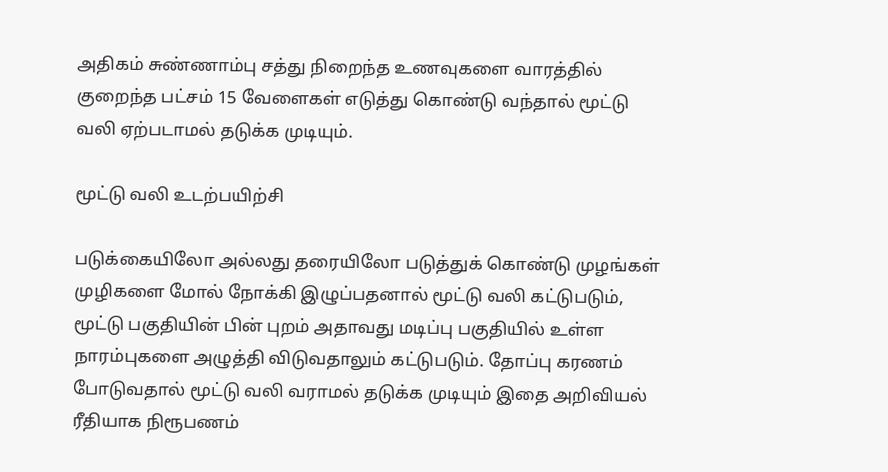அதிகம் சுண்ணாம்பு சத்து நிறைந்த உணவுகளை வாரத்தில் குறைந்த பட்சம் 15 வேளைகள் எடுத்து கொண்டு வந்தால் மூட்டு வலி ஏற்படாமல் தடுக்க முடியும்.

மூட்டு வலி உடற்பயிற்சி

படுக்கையிலோ அல்லது தரையிலோ படுத்துக் கொண்டு முழங்கள் முழிகளை மோல் நோக்கி இழுப்பதனால் மூட்டு வலி கட்டுபடும், மூட்டு பகுதியின் பின் புறம் அதாவது மடிப்பு பகுதியில் உள்ள நாரம்புகளை அழுத்தி விடுவதாலும் கட்டுபடும். தோப்பு கரணம் போடுவதால் மூட்டு வலி வராமல் தடுக்க முடியும் இதை அறிவியல் ரீதியாக நிரூபணம்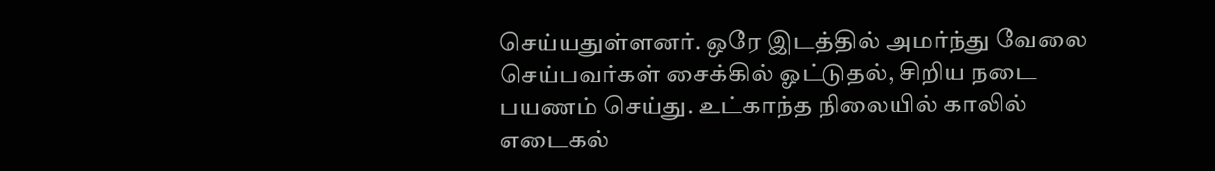செய்யதுள்ளனர். ஒரே இடத்தில் அமர்ந்து வேலை செய்பவர்கள் சைக்கில் ஓட்டுதல், சிறிய நடை பயணம் செய்து. உட்காந்த நிலையில் காலில் எடைகல்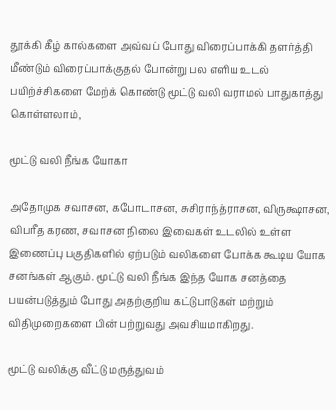தூக்கி கீழ் கால்களை அவ்வப் போது விரைப்பாக்கி தளர்த்தி மீண்டும் விரைப்பாக்குதல் போன்று பல எளிய உடல் பயிற்ச்சிகளை மேற்க் கொண்டு மூட்டு வலி வராமல் பாதுகாத்து கொள்ளலாம்,

மூட்டு வலி நீங்க யோகா

அதோமுக சவாசன, கபோடாசன, சுசிராந்த்ராசன, விருக்ஷாசன, விபரீத கரண, சவாசன நிலை இவைகள் உடலில் உள்ள இணைப்பு பகுதிகளில் ஏற்படும் வலிகளை போக்க கூடிய யோக சனங்கள் ஆகும். மூட்டு வலி நீங்க இந்த யோக சனத்தை பயன்படுத்தும் போது அதற்குறிய கட்டுபாடுகள் மற்றும் விதிமுறைகளை பின் பற்றுவது அவசியமாகிறது.

மூட்டு வலிக்கு வீட்டு மருத்துவம்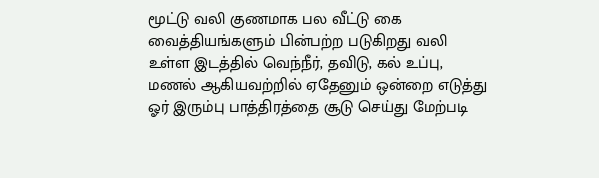மூட்டு வலி குணமாக பல வீட்டு கை  வைத்தியங்களும் பின்பற்ற படுகிறது வலி உள்ள இடத்தில் வெந்நீர், தவிடு, கல் உப்பு, மணல் ஆகியவற்றில் ஏதேனும் ஒன்றை எடுத்து ஓர் இரும்பு பாத்திரத்தை சூடு செய்து மேற்படி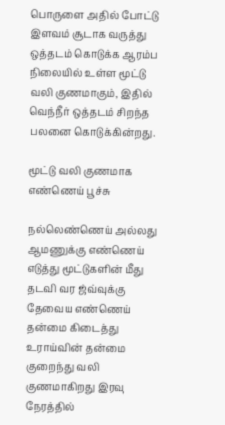பொருளை அதில் போட்டு இளவம் சூடாக வருத்து ஒத்தடம் கொடுக்க ஆரம்ப நிலையில் உள்ள மூட்டு  வலி குணமாகும், இதில் வெந்நீர் ஒத்தடம் சிறந்த பலனை கொடுக்கின்றது.

மூட்டு வலி குணமாக எண்ணெய் பூச்சு

நல்லெண்ணெய் அல்லது ஆமணுக்கு எண்ணெய் எடுத்து மூட்டுகளின் மீது தடவி வர ஜ்வ்வுக்கு தேவைய எண்ணெய் தன்மை கிடைத்து உராய்வின் தன்மை குறைந்து வலி குணமாகிறது இரவு நேரத்தில்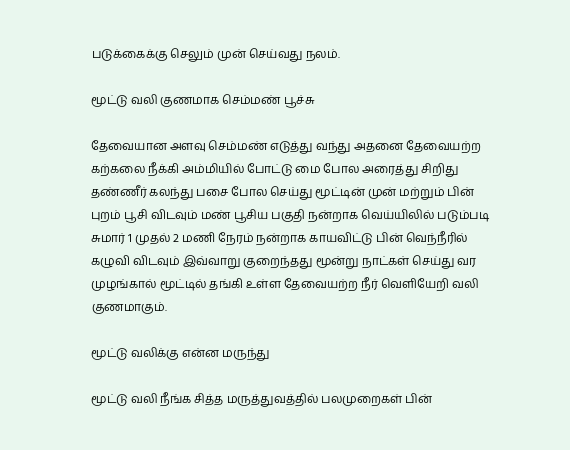படுக்கைக்கு செலும் முன் செய்வது நலம்.

மூட்டு வலி குணமாக செம்மண் பூச்சு

தேவையான அளவு செம்மண் எடுத்து வந்து அதனை தேவையற்ற கற்கலை நீக்கி அம்மியில் போட்டு மை போல அரைத்து சிறிது தண்ணீர் கலந்து பசை போல செய்து மூட்டின் முன் மற்றும் பின் புறம் பூசி விடவும் மண் பூசிய பகுதி நன்றாக வெய்யிலில் படும்படி சுமார் 1 முதல் 2 மணி நேரம் நன்றாக காயவிட்டு பின் வெந்நீரில் கழுவி விடவும் இவ்வாறு குறைந்தது மூன்று நாட்கள் செய்து வர முழங்கால் மூட்டில் தங்கி உள்ள தேவையற்ற நீர் வெளியேறி வலி குணமாகும்.

மூட்டு வலிக்கு என்ன மருந்து

மூட்டு வலி நீங்க சித்த மருத்துவத்தில் பலமுறைகள் பின்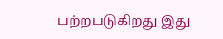பற்றபடுகிறது இது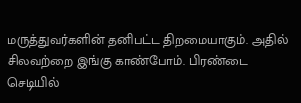மருத்துவர்களின் தனிபட்ட திறமையாகும். அதில் சிலவற்றை இங்கு காண்போம். பிரண்டை செடியில்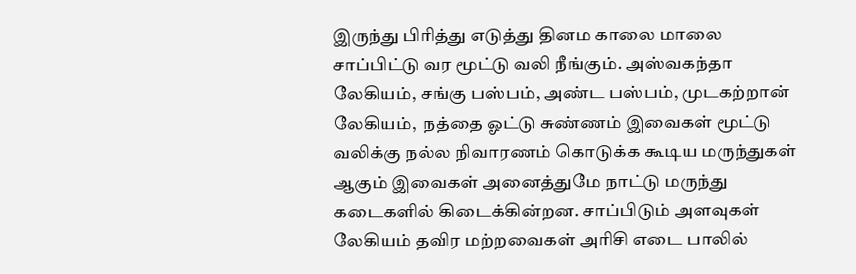இருந்து பிரித்து எடுத்து தினம காலை மாலை சாப்பிட்டு வர மூட்டு வலி நீங்கும். அஸ்வகந்தா லேகியம், சங்கு பஸ்பம், அண்ட பஸ்பம், முடகற்றான் லேகியம்,  நத்தை ஓட்டு சுண்ணம் இவைகள் மூட்டு வலிக்கு நல்ல நிவாரணம் கொடுக்க கூடிய மருந்துகள் ஆகும் இவைகள் அனைத்துமே நாட்டு மருந்து கடைகளில் கிடைக்கின்றன. சாப்பிடும் அளவுகள் லேகியம் தவிர மற்றவைகள் அரிசி எடை பாலில்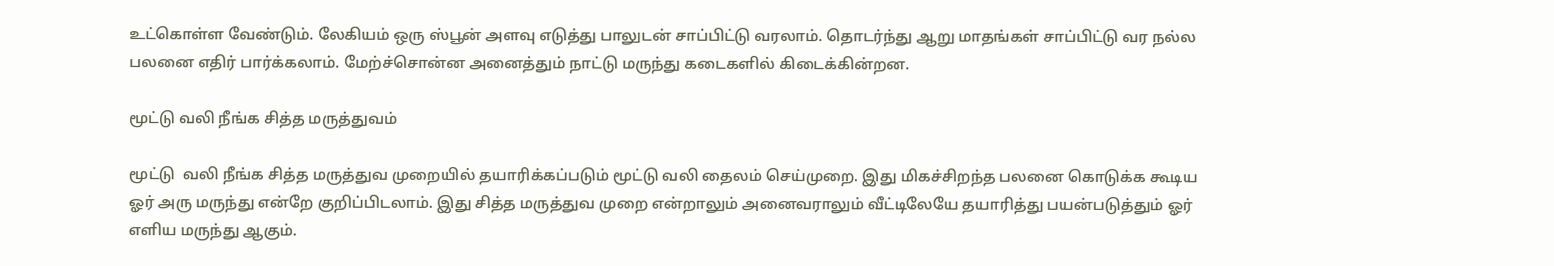உட்கொள்ள வேண்டும். லேகியம் ஒரு ஸ்பூன் அளவு எடுத்து பாலுடன் சாப்பிட்டு வரலாம். தொடர்ந்து ஆறு மாதங்கள் சாப்பிட்டு வர நல்ல பலனை எதிர் பார்க்கலாம். மேற்ச்சொன்ன அனைத்தும் நாட்டு மருந்து கடைகளில் கிடைக்கின்றன.

மூட்டு வலி நீங்க சித்த மருத்துவம்

மூட்டு  வலி நீங்க சித்த மருத்துவ முறையில் தயாரிக்கப்படும் மூட்டு வலி தைலம் செய்முறை. இது மிகச்சிறந்த பலனை கொடுக்க கூடிய ஓர் அரு மருந்து என்றே குறிப்பிடலாம். இது சித்த மருத்துவ முறை என்றாலும் அனைவராலும் வீட்டிலேயே தயாரித்து பயன்படுத்தும் ஓர் எளிய மருந்து ஆகும்.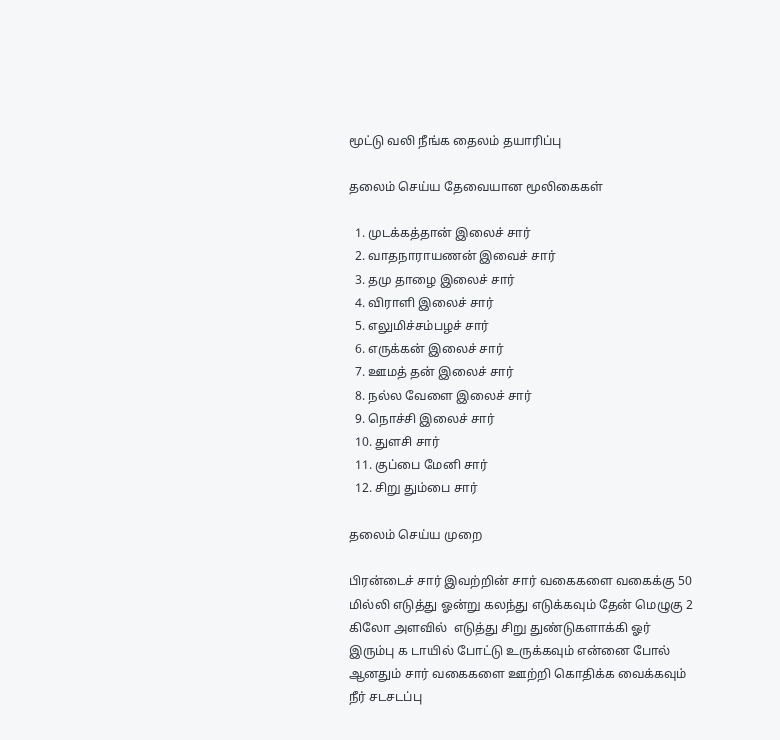மூட்டு வலி நீங்க தைலம் தயாரிப்பு

தலைம் செய்ய தேவையான மூலிகைகள்

  1. முடக்கத்தான் இலைச் சார்
  2. வாதநாராயணன் இவைச் சார்
  3. தமு தாழை இலைச் சார்
  4. விராளி இலைச் சார்
  5. எலுமிச்சம்பழச் சார்
  6. எருக்கன் இலைச் சார்
  7. ஊமத் தன் இலைச் சார்
  8. நல்ல வேளை இலைச் சார்
  9. நொச்சி இலைச் சார்
  10. துளசி சார்
  11. குப்பை மேனி சார்
  12. சிறு தும்பை சார்

தலைம் செய்ய முறை

பிரன்டைச் சார் இவற்றின் சார் வகைகளை வகைக்கு 50 மில்லி எடுத்து ஓன்று கலந்து எடுக்கவும் தேன் மெழுகு 2 கிலோ அளவில்  எடுத்து சிறு துண்டுகளாக்கி ஓர் இரும்பு க டாயில் போட்டு உருக்கவும் என்னை போல் ஆனதும் சார் வகைகளை ஊற்றி கொதிக்க வைக்கவும் நீர் சடசடப்பு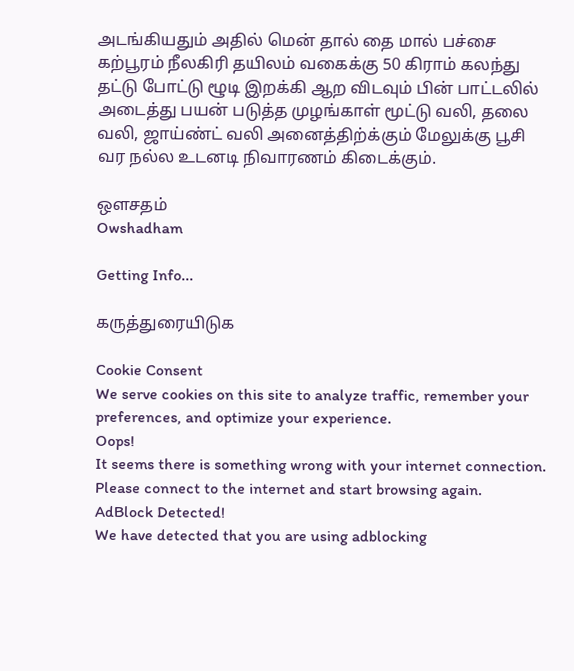அடங்கியதும் அதில் மென் தால் தை மால் பச்சை கற்பூரம் நீலகிரி தயிலம் வகைக்கு 50 கிராம் கலந்து தட்டு போட்டு ழூடி இறக்கி ஆற விடவும் பின் பாட்டலில் அடைத்து பயன் படுத்த முழங்காள் மூட்டு வலி, தலை வலி, ஜாய்ண்ட் வலி அனைத்திற்க்கும் மேலுக்கு பூசி வர நல்ல உடனடி நிவாரணம் கிடைக்கும்.

ஒளசதம்
Owshadham

Getting Info...

கருத்துரையிடுக

Cookie Consent
We serve cookies on this site to analyze traffic, remember your preferences, and optimize your experience.
Oops!
It seems there is something wrong with your internet connection. Please connect to the internet and start browsing again.
AdBlock Detected!
We have detected that you are using adblocking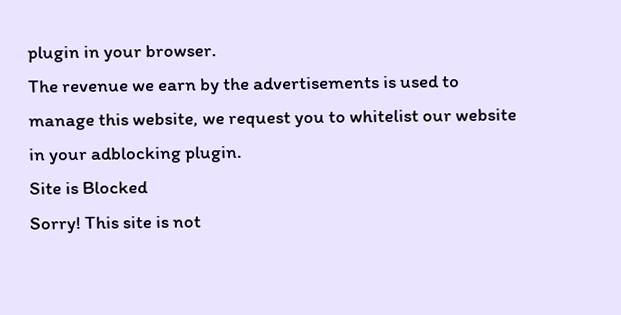plugin in your browser.
The revenue we earn by the advertisements is used to manage this website, we request you to whitelist our website in your adblocking plugin.
Site is Blocked
Sorry! This site is not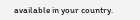available in your country.